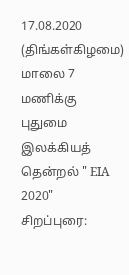17.08.2020 (திங்கள்கிழமை)
மாலை 7 மணிக்கு
புதுமை இலக்கியத் தென்றல் " EIA 2020"
சிறப்புரை: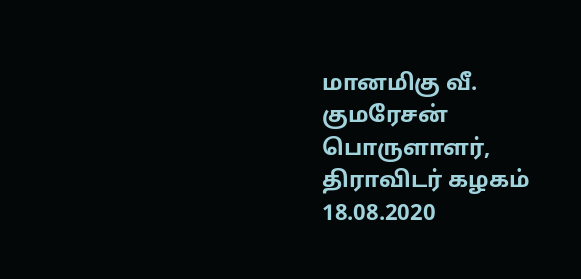மானமிகு வீ. குமரேசன்
பொருளாளர், திராவிடர் கழகம்
18.08.2020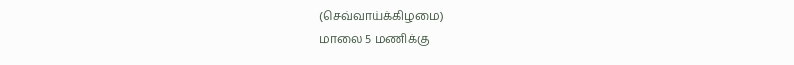(செவ்வாய்க்கிழமை)
மாலை 5 மணிக்கு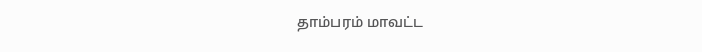தாம்பரம் மாவட்ட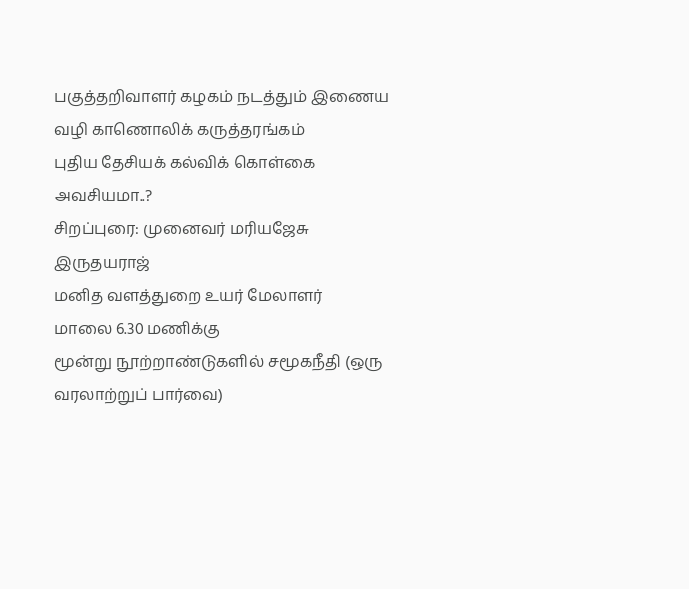பகுத்தறிவாளர் கழகம் நடத்தும் இணைய வழி காணொலிக் கருத்தரங்கம்
புதிய தேசியக் கல்விக் கொள்கை அவசியமா..?
சிறப்புரை: முனைவர் மரியஜேசு இருதயராஜ்
மனித வளத்துறை உயர் மேலாளர்
மாலை 6.30 மணிக்கு
மூன்று நூற்றாண்டுகளில் சமூகநீதி (ஒரு வரலாற்றுப் பார்வை)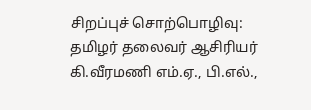சிறப்புச் சொற்பொழிவு:
தமிழர் தலைவர் ஆசிரியர் கி.வீரமணி எம்.ஏ., பி.எல்.,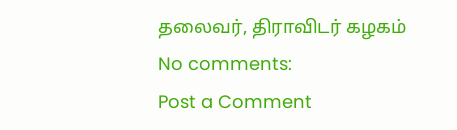தலைவர், திராவிடர் கழகம்
No comments:
Post a Comment